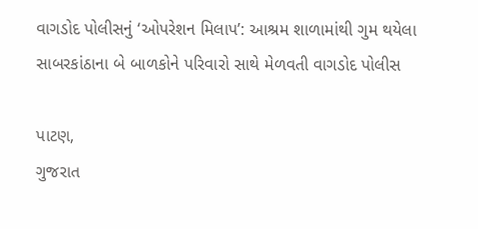વાગડોદ પોલીસનું ‘ઓપરેશન મિલાપ’: આશ્રમ શાળામાંથી ગુમ થયેલા સાબરકાંઠાના બે બાળકોને પરિવારો સાથે મેળવતી વાગડોદ પોલીસ

પાટણ,
ગુજરાત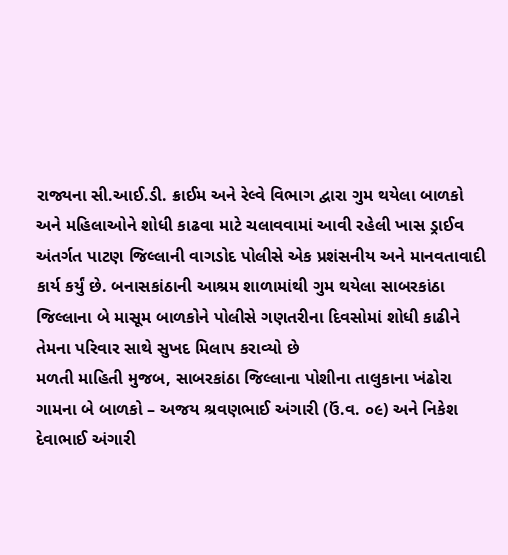રાજ્યના સી.આઈ.ડી. ક્રાઈમ અને રેલ્વે વિભાગ દ્વારા ગુમ થયેલા બાળકો અને મહિલાઓને શોધી કાઢવા માટે ચલાવવામાં આવી રહેલી ખાસ ડ્રાઈવ અંતર્ગત પાટણ જિલ્લાની વાગડોદ પોલીસે એક પ્રશંસનીય અને માનવતાવાદી કાર્ય કર્યું છે. બનાસકાંઠાની આશ્રમ શાળામાંથી ગુમ થયેલા સાબરકાંઠા જિલ્લાના બે માસૂમ બાળકોને પોલીસે ગણતરીના દિવસોમાં શોધી કાઢીને તેમના પરિવાર સાથે સુખદ મિલાપ કરાવ્યો છે
મળતી માહિતી મુજબ, સાબરકાંઠા જિલ્લાના પોશીના તાલુકાના ખંઢોરા ગામના બે બાળકો – અજય શ્રવણભાઈ અંગારી (ઉં.વ. ૦૯) અને નિકેશ દેવાભાઈ અંગારી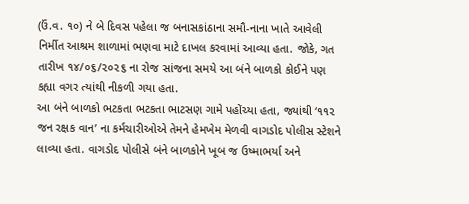(ઉં.વ. ૧૦) ને બે દિવસ પહેલા જ બનાસકાંઠાના સમૌ-નાના ખાતે આવેલી નિર્મીત આશ્રમ શાળામાં ભણવા માટે દાખલ કરવામાં આવ્યા હતા. જોકે, ગત તારીખ ૧૪/૦૬/૨૦૨૬ ના રોજ સાંજના સમયે આ બંને બાળકો કોઈને પણ કહ્યા વગર ત્યાંથી નીકળી ગયા હતા.
આ બંને બાળકો ભટકતા ભટકતા ભાટસણ ગામે પહોંચ્યા હતા, જ્યાંથી ‘૧૧૨ જન રક્ષક વાન’ ના કર્મચારીઓએ તેમને હેમખેમ મેળવી વાગડોદ પોલીસ સ્ટેશને લાવ્યા હતા. વાગડોદ પોલીસે બંને બાળકોને ખૂબ જ ઉષ્માભર્યા અને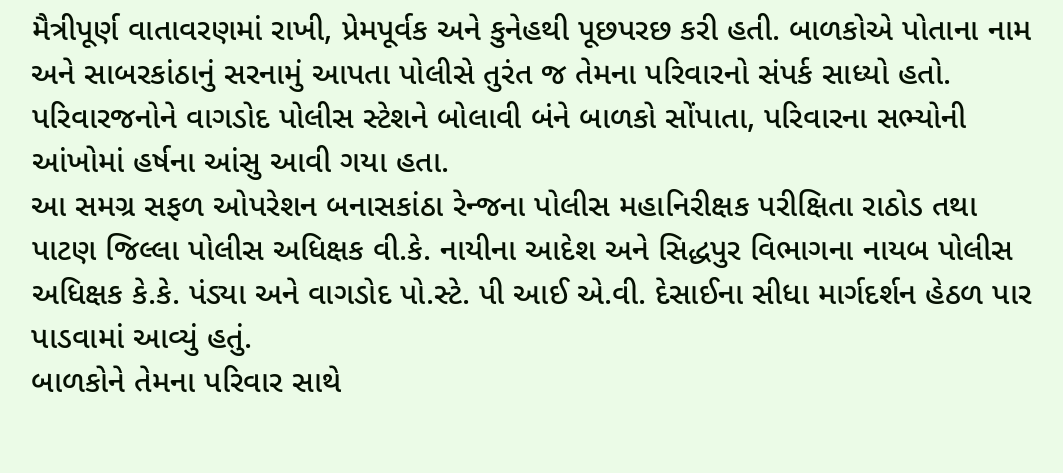મૈત્રીપૂર્ણ વાતાવરણમાં રાખી, પ્રેમપૂર્વક અને કુનેહથી પૂછપરછ કરી હતી. બાળકોએ પોતાના નામ અને સાબરકાંઠાનું સરનામું આપતા પોલીસે તુરંત જ તેમના પરિવારનો સંપર્ક સાધ્યો હતો. પરિવારજનોને વાગડોદ પોલીસ સ્ટેશને બોલાવી બંને બાળકો સોંપાતા, પરિવારના સભ્યોની આંખોમાં હર્ષના આંસુ આવી ગયા હતા.
આ સમગ્ર સફળ ઓપરેશન બનાસકાંઠા રેન્જના પોલીસ મહાનિરીક્ષક પરીક્ષિતા રાઠોડ તથા પાટણ જિલ્લા પોલીસ અધિક્ષક વી.કે. નાયીના આદેશ અને સિદ્ધપુર વિભાગના નાયબ પોલીસ અધિક્ષક કે.કે. પંડ્યા અને વાગડોદ પો.સ્ટે. પી આઈ એ.વી. દેસાઈના સીધા માર્ગદર્શન હેઠળ પાર પાડવામાં આવ્યું હતું.
બાળકોને તેમના પરિવાર સાથે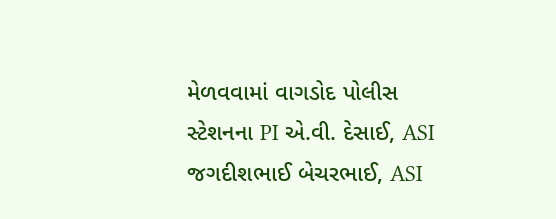મેળવવામાં વાગડોદ પોલીસ સ્ટેશનના PI એ.વી. દેસાઈ, ASI જગદીશભાઈ બેચરભાઈ, ASI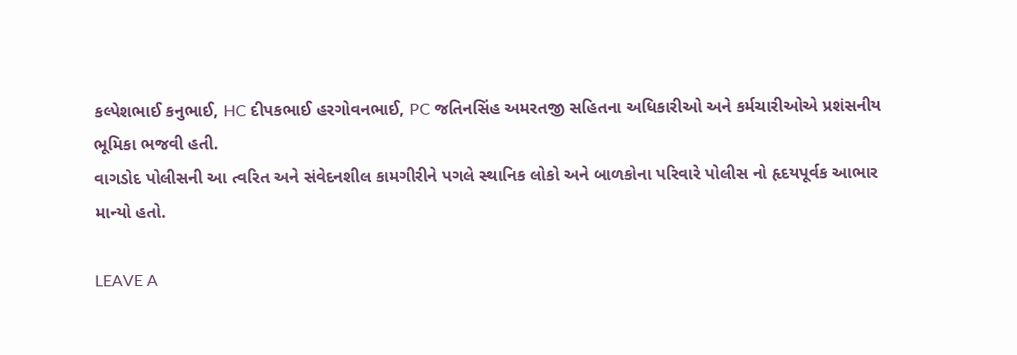કલ્પેશભાઈ કનુભાઈ, HC દીપકભાઈ હરગોવનભાઈ, PC જતિનસિંહ અમરતજી સહિતના અધિકારીઓ અને કર્મચારીઓએ પ્રશંસનીય ભૂમિકા ભજવી હતી.
વાગડોદ પોલીસની આ ત્વરિત અને સંવેદનશીલ કામગીરીને પગલે સ્થાનિક લોકો અને બાળકોના પરિવારે પોલીસ નો હૃદયપૂર્વક આભાર માન્યો હતો.

LEAVE A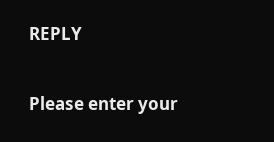REPLY

Please enter your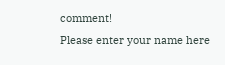comment!
Please enter your name here